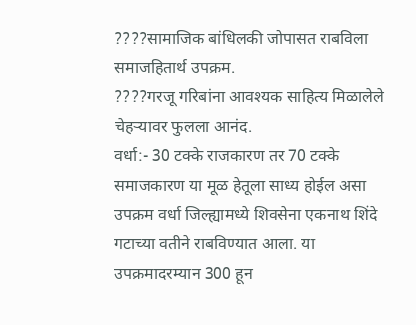????सामाजिक बांधिलकी जोपासत राबविला समाजहितार्थ उपक्रम.
????गरजू गरिबांना आवश्यक साहित्य मिळालेले चेहऱ्यावर फुलला आनंद.
वर्धा:- 30 टक्के राजकारण तर 70 टक्के समाजकारण या मूळ हेतूला साध्य होईल असा उपक्रम वर्धा जिल्ह्यामध्ये शिवसेना एकनाथ शिंदे गटाच्या वतीने राबविण्यात आला. या उपक्रमादरम्यान 300 हून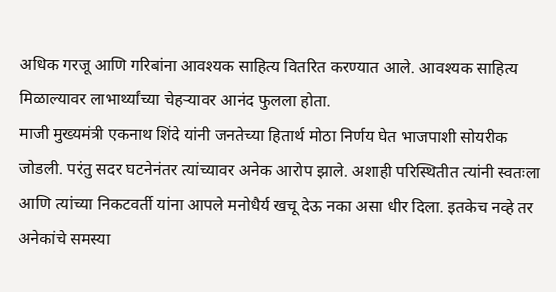अधिक गरजू आणि गरिबांना आवश्यक साहित्य वितरित करण्यात आले. आवश्यक साहित्य मिळाल्यावर लाभार्थ्यांच्या चेहऱ्यावर आनंद फुलला होता.
माजी मुख्यमंत्री एकनाथ शिंदे यांनी जनतेच्या हितार्थ मोठा निर्णय घेत भाजपाशी सोयरीक जोडली. परंतु सदर घटनेनंतर त्यांच्यावर अनेक आरोप झाले. अशाही परिस्थितीत त्यांनी स्वतःला आणि त्यांच्या निकटवर्ती यांना आपले मनोधैर्य खचू देऊ नका असा धीर दिला. इतकेच नव्हे तर अनेकांचे समस्या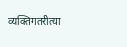व्यक्तिगतरीत्या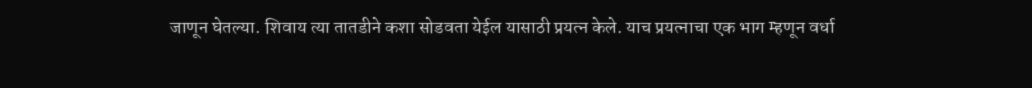जाणून घेतल्या. शिवाय त्या तातडीने कशा सोडवता येईल यासाठी प्रयत्न केले. याच प्रयत्नाचा एक भाग म्हणून वर्धा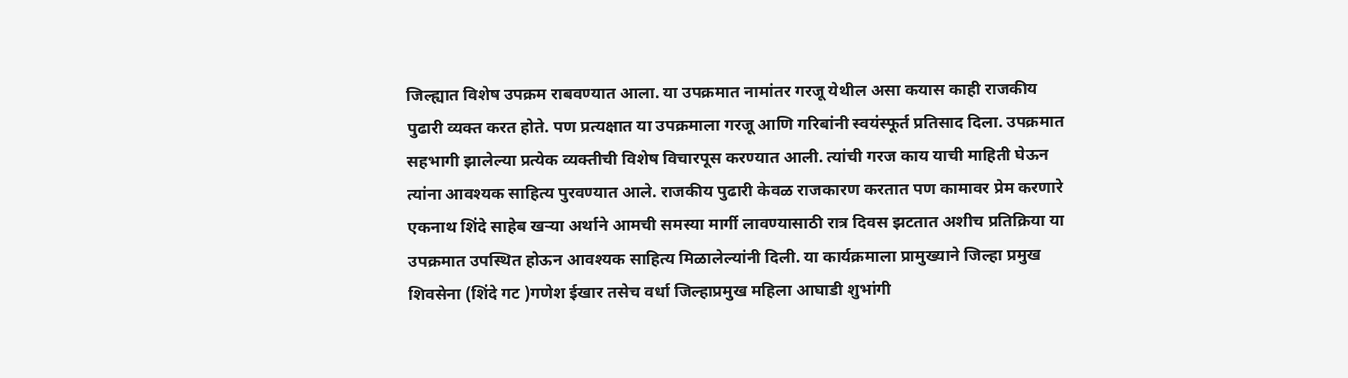जिल्ह्यात विशेष उपक्रम राबवण्यात आला. या उपक्रमात नामांतर गरजू येथील असा कयास काही राजकीय पुढारी व्यक्त करत होते. पण प्रत्यक्षात या उपक्रमाला गरजू आणि गरिबांनी स्वयंस्फूर्त प्रतिसाद दिला. उपक्रमात सहभागी झालेल्या प्रत्येक व्यक्तीची विशेष विचारपूस करण्यात आली. त्यांची गरज काय याची माहिती घेऊन त्यांना आवश्यक साहित्य पुरवण्यात आले. राजकीय पुढारी केवळ राजकारण करतात पण कामावर प्रेम करणारे एकनाथ शिंदे साहेब खऱ्या अर्थाने आमची समस्या मार्गी लावण्यासाठी रात्र दिवस झटतात अशीच प्रतिक्रिया या उपक्रमात उपस्थित होऊन आवश्यक साहित्य मिळालेल्यांनी दिली. या कार्यक्रमाला प्रामुख्याने जिल्हा प्रमुख शिवसेना (शिंदे गट )गणेश ईखार तसेच वर्धा जिल्हाप्रमुख महिला आघाडी शुभांगी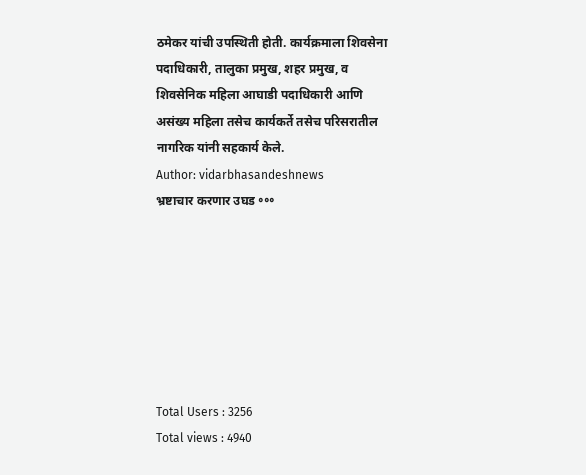ठमेकर यांची उपस्थिती होती. कार्यक्रमाला शिवसेना पदाधिकारी, तालुका प्रमुख, शहर प्रमुख, व शिवसेनिक महिला आघाडी पदाधिकारी आणि असंख्य महिला तसेच कार्यकर्ते तसेच परिसरातील नागरिक यांनी सहकार्य केले.
Author: vidarbhasandeshnews
भ्रष्टाचार करणार उघड ॰॰॰







Total Users : 3256
Total views : 4940